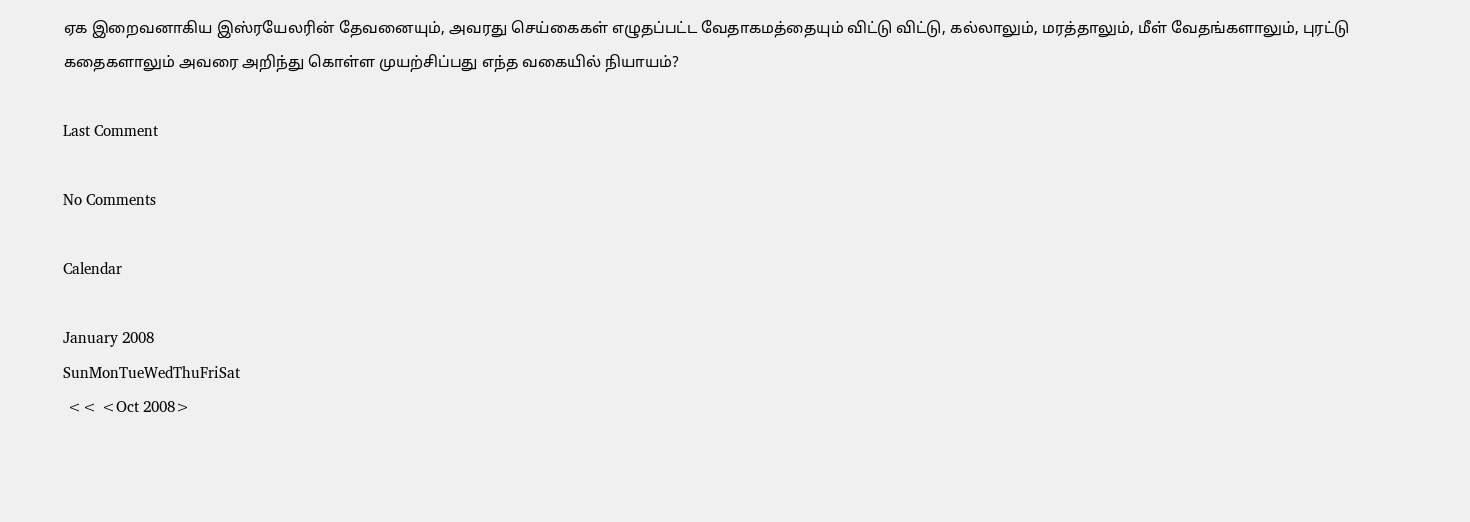ஏக இறைவனாகிய இஸ்ரயேலரின் தேவனையும், அவரது செய்கைகள் எழுதப்பட்ட வேதாகமத்தையும் விட்டு விட்டு, கல்லாலும், மரத்தாலும், மீள் வேதங்களாலும், புரட்டு கதைகளாலும் அவரை அறிந்து கொள்ள முயற்சிப்பது எந்த வகையில் நியாயம்?

Last Comment

No Comments

Calendar

January 2008
SunMonTueWedThuFriSat
 << <Oct 2008>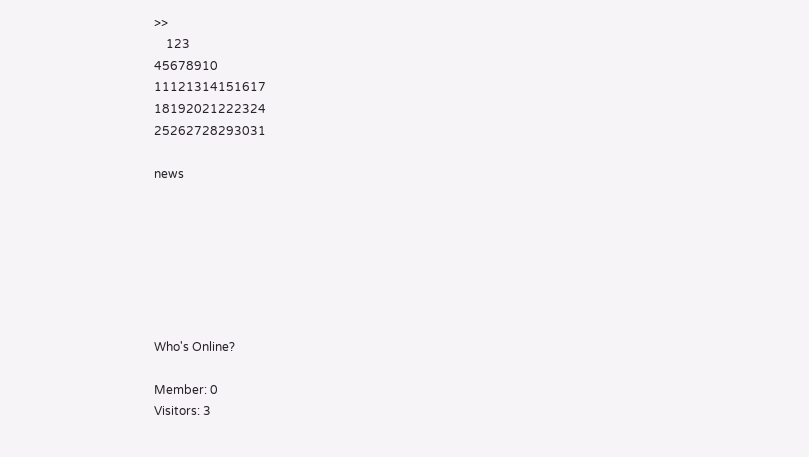>>
    123
45678910
11121314151617
18192021222324
25262728293031

news







Who's Online?

Member: 0
Visitors: 3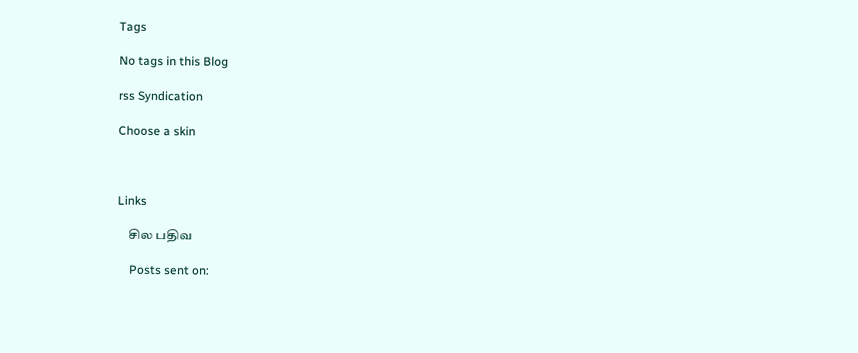Tags

No tags in this Blog

rss Syndication

Choose a skin



Links

    சில பதிவ

    Posts sent on: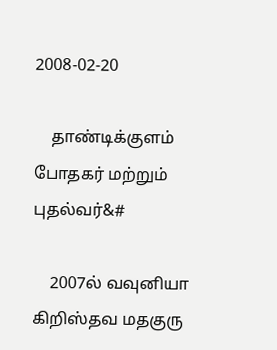2008-02-20

    தாண்டிக்குளம் போதகர் மற்றும் புதல்வர்&#

    2007ல் வவுனியா கிறிஸ்தவ மதகுரு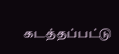கடத்தப்பட்டு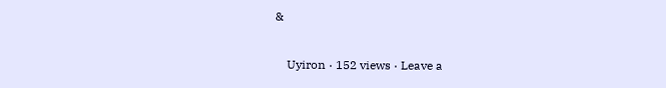&

    Uyiron · 152 views · Leave a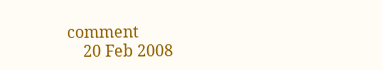comment
    20 Feb 2008